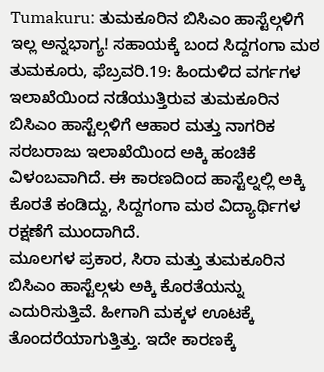Tumakuru: ತುಮಕೂರಿನ ಬಿಸಿಎಂ ಹಾಸ್ಟೆಲ್ಗಳಿಗೆ ಇಲ್ಲ ಅನ್ನಭಾಗ್ಯ! ಸಹಾಯಕ್ಕೆ ಬಂದ ಸಿದ್ದಗಂಗಾ ಮಠ
ತುಮಕೂರು, ಫೆಬ್ರವರಿ.19: ಹಿಂದುಳಿದ ವರ್ಗಗಳ ಇಲಾಖೆಯಿಂದ ನಡೆಯುತ್ತಿರುವ ತುಮಕೂರಿನ ಬಿಸಿಎಂ ಹಾಸ್ಟೆಲ್ಗಳಿಗೆ ಆಹಾರ ಮತ್ತು ನಾಗರಿಕ ಸರಬರಾಜು ಇಲಾಖೆಯಿಂದ ಅಕ್ಕಿ ಹಂಚಿಕೆ ವಿಳಂಬವಾಗಿದೆ. ಈ ಕಾರಣದಿಂದ ಹಾಸ್ಟೆಲ್ನಲ್ಲಿ ಅಕ್ಕಿ ಕೊರತೆ ಕಂಡಿದ್ದು, ಸಿದ್ದಗಂಗಾ ಮಠ ವಿದ್ಯಾರ್ಥಿಗಳ ರಕ್ಷಣೆಗೆ ಮುಂದಾಗಿದೆ.
ಮೂಲಗಳ ಪ್ರಕಾರ, ಸಿರಾ ಮತ್ತು ತುಮಕೂರಿನ ಬಿಸಿಎಂ ಹಾಸ್ಟೆಲ್ಗಳು ಅಕ್ಕಿ ಕೊರತೆಯನ್ನು ಎದುರಿಸುತ್ತಿವೆ. ಹೀಗಾಗಿ ಮಕ್ಕಳ ಊಟಕ್ಕೆ ತೊಂದರೆಯಾಗುತ್ತಿತ್ತು. ಇದೇ ಕಾರಣಕ್ಕೆ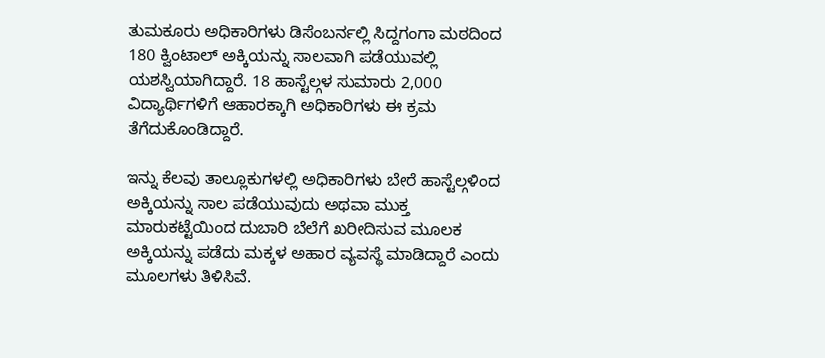ತುಮಕೂರು ಅಧಿಕಾರಿಗಳು ಡಿಸೆಂಬರ್ನಲ್ಲಿ ಸಿದ್ದಗಂಗಾ ಮಠದಿಂದ 180 ಕ್ವಿಂಟಾಲ್ ಅಕ್ಕಿಯನ್ನು ಸಾಲವಾಗಿ ಪಡೆಯುವಲ್ಲಿ ಯಶಸ್ವಿಯಾಗಿದ್ದಾರೆ. 18 ಹಾಸ್ಟೆಲ್ಗಳ ಸುಮಾರು 2,000 ವಿದ್ಯಾರ್ಥಿಗಳಿಗೆ ಆಹಾರಕ್ಕಾಗಿ ಅಧಿಕಾರಿಗಳು ಈ ಕ್ರಮ ತೆಗೆದುಕೊಂಡಿದ್ದಾರೆ.

ಇನ್ನು ಕೆಲವು ತಾಲ್ಲೂಕುಗಳಲ್ಲಿ ಅಧಿಕಾರಿಗಳು ಬೇರೆ ಹಾಸ್ಟೆಲ್ಗಳಿಂದ ಅಕ್ಕಿಯನ್ನು ಸಾಲ ಪಡೆಯುವುದು ಅಥವಾ ಮುಕ್ತ ಮಾರುಕಟ್ಟೆಯಿಂದ ದುಬಾರಿ ಬೆಲೆಗೆ ಖರೀದಿಸುವ ಮೂಲಕ ಅಕ್ಕಿಯನ್ನು ಪಡೆದು ಮಕ್ಕಳ ಅಹಾರ ವ್ಯವಸ್ಥೆ ಮಾಡಿದ್ದಾರೆ ಎಂದು ಮೂಲಗಳು ತಿಳಿಸಿವೆ.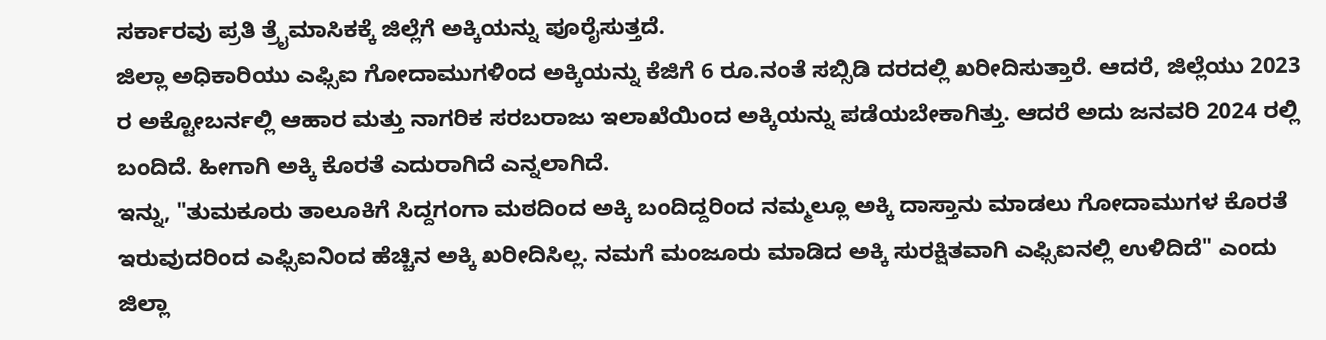ಸರ್ಕಾರವು ಪ್ರತಿ ತ್ರೈಮಾಸಿಕಕ್ಕೆ ಜಿಲ್ಲೆಗೆ ಅಕ್ಕಿಯನ್ನು ಪೂರೈಸುತ್ತದೆ.
ಜಿಲ್ಲಾ ಅಧಿಕಾರಿಯು ಎಫ್ಸಿಐ ಗೋದಾಮುಗಳಿಂದ ಅಕ್ಕಿಯನ್ನು ಕೆಜಿಗೆ 6 ರೂ.ನಂತೆ ಸಬ್ಸಿಡಿ ದರದಲ್ಲಿ ಖರೀದಿಸುತ್ತಾರೆ. ಆದರೆ, ಜಿಲ್ಲೆಯು 2023 ರ ಅಕ್ಟೋಬರ್ನಲ್ಲಿ ಆಹಾರ ಮತ್ತು ನಾಗರಿಕ ಸರಬರಾಜು ಇಲಾಖೆಯಿಂದ ಅಕ್ಕಿಯನ್ನು ಪಡೆಯಬೇಕಾಗಿತ್ತು. ಆದರೆ ಅದು ಜನವರಿ 2024 ರಲ್ಲಿ ಬಂದಿದೆ. ಹೀಗಾಗಿ ಅಕ್ಕಿ ಕೊರತೆ ಎದುರಾಗಿದೆ ಎನ್ನಲಾಗಿದೆ.
ಇನ್ನು, "ತುಮಕೂರು ತಾಲೂಕಿಗೆ ಸಿದ್ದಗಂಗಾ ಮಠದಿಂದ ಅಕ್ಕಿ ಬಂದಿದ್ದರಿಂದ ನಮ್ಮಲ್ಲೂ ಅಕ್ಕಿ ದಾಸ್ತಾನು ಮಾಡಲು ಗೋದಾಮುಗಳ ಕೊರತೆ ಇರುವುದರಿಂದ ಎಫ್ಸಿಐನಿಂದ ಹೆಚ್ಚಿನ ಅಕ್ಕಿ ಖರೀದಿಸಿಲ್ಲ. ನಮಗೆ ಮಂಜೂರು ಮಾಡಿದ ಅಕ್ಕಿ ಸುರಕ್ಷಿತವಾಗಿ ಎಫ್ಸಿಐನಲ್ಲಿ ಉಳಿದಿದೆ" ಎಂದು ಜಿಲ್ಲಾ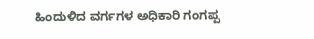ಹಿಂದುಳಿದ ವರ್ಗಗಳ ಅಧಿಕಾರಿ ಗಂಗಪ್ಪ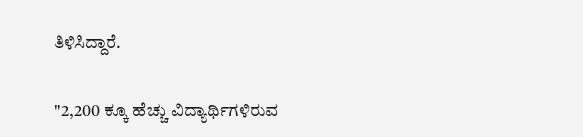ತಿಳಿಸಿದ್ದಾರೆ.

"2,200 ಕ್ಕೂ ಹೆಚ್ಚು ವಿದ್ಯಾರ್ಥಿಗಳಿರುವ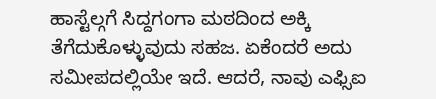ಹಾಸ್ಟೆಲ್ಗಗೆ ಸಿದ್ದಗಂಗಾ ಮಠದಿಂದ ಅಕ್ಕಿ ತೆಗೆದುಕೊಳ್ಳುವುದು ಸಹಜ. ಏಕೆಂದರೆ ಅದು ಸಮೀಪದಲ್ಲಿಯೇ ಇದೆ. ಆದರೆ, ನಾವು ಎಫ್ಸಿಐ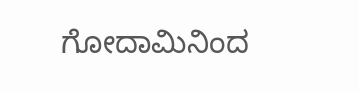ಗೋದಾಮಿನಿಂದ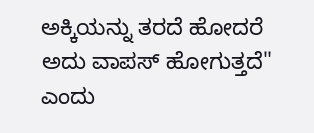ಅಕ್ಕಿಯನ್ನು ತರದೆ ಹೋದರೆ ಅದು ವಾಪಸ್ ಹೋಗುತ್ತದೆ" ಎಂದು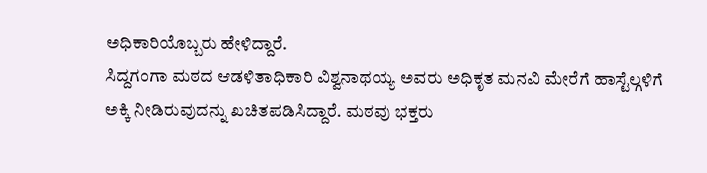ಅಧಿಕಾರಿಯೊಬ್ಬರು ಹೇಳಿದ್ದಾರೆ.
ಸಿದ್ದಗಂಗಾ ಮಠದ ಆಡಳಿತಾಧಿಕಾರಿ ವಿಶ್ವನಾಥಯ್ಯ ಅವರು ಅಧಿಕೃತ ಮನವಿ ಮೇರೆಗೆ ಹಾಸ್ಟೆಲ್ಗಳಿಗೆ ಅಕ್ಕಿ ನೀಡಿರುವುದನ್ನು ಖಚಿತಪಡಿಸಿದ್ದಾರೆ. ಮಠವು ಭಕ್ತರು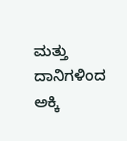ಮತ್ತು ದಾನಿಗಳಿಂದ ಅಕ್ಕಿ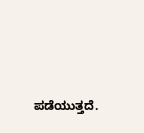ಪಡೆಯುತ್ತದೆ.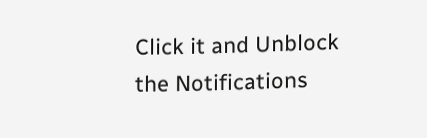Click it and Unblock the Notifications